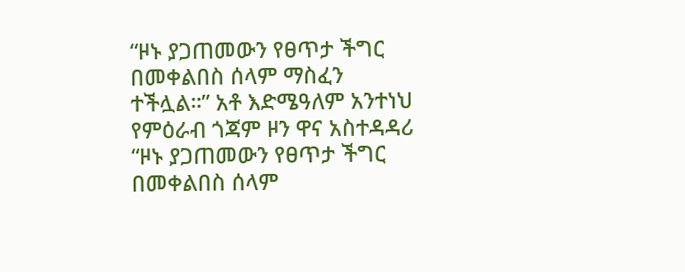“ዞኑ ያጋጠመውን የፀጥታ ችግር በመቀልበስ ሰላም ማስፈን ተችሏል።” አቶ እድሜዓለም አንተነህ የምዕራብ ጎጃም ዞን ዋና አስተዳዳሪ
“ዞኑ ያጋጠመውን የፀጥታ ችግር በመቀልበስ ሰላም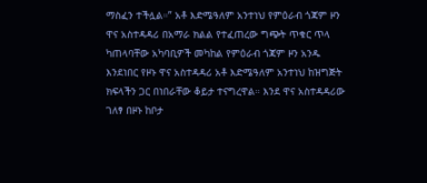ማስፈን ተችሏል።” አቶ እድሜዓለም አንተነህ የምዕራብ ጎጃም ዞን ዋና አስተዳዳሪ በአማራ ክልል የተፈጠረው ግጭት ጥቁር ጥላ ካጠላባቸው አካባቢዎች መካከል የምዕራብ ጎጃም ዞን አንዱ እንደነበር የዞኑ ዋና አስተዳዳሪ አቶ እድሜዓለም አንተነህ ከዝግጅት ክፍላችን ጋር በነበራቸው ቆይታ ተናግረዋል። እንደ ዋና አስተዳዳሪው ገለፃ በዞኑ ከቦታ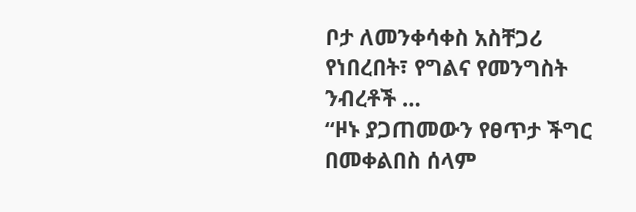ቦታ ለመንቀሳቀስ አስቸጋሪ የነበረበት፣ የግልና የመንግስት ንብረቶች …
“ዞኑ ያጋጠመውን የፀጥታ ችግር በመቀልበስ ሰላም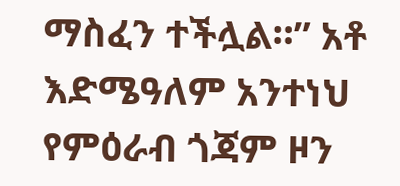ማስፈን ተችሏል።” አቶ እድሜዓለም አንተነህ የምዕራብ ጎጃም ዞን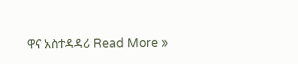ዋና አስተዳዳሪ Read More »